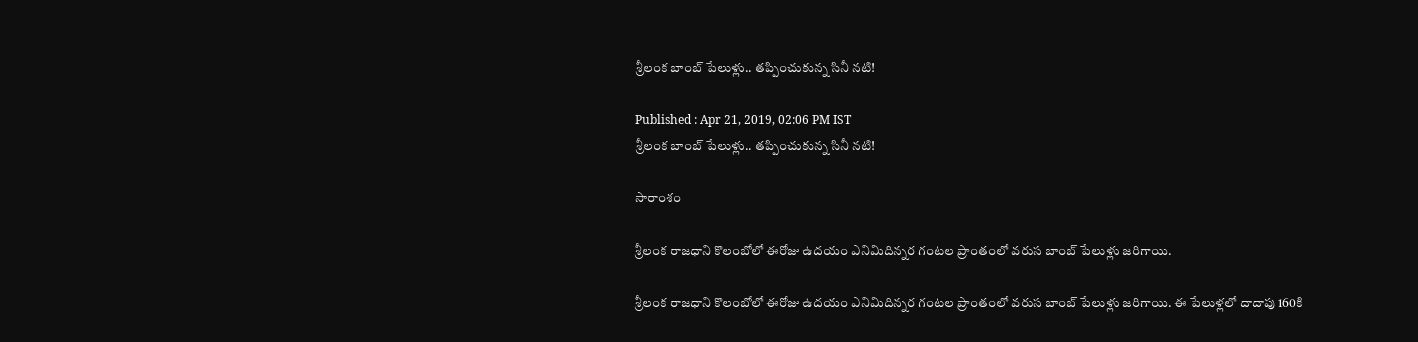శ్రీలంక బాంబ్ పేలుళ్లు.. తప్పించుకున్న సినీ నటి!

Published : Apr 21, 2019, 02:06 PM IST
శ్రీలంక బాంబ్ పేలుళ్లు.. తప్పించుకున్న సినీ నటి!

సారాంశం

శ్రీలంక రాజధాని కొలంబోలో ఈరోజు ఉదయం ఎనిమిదిన్నర గంటల ప్రాంతంలో వరుస బాంబ్ పేలుళ్లు జరిగాయి.

శ్రీలంక రాజధాని కొలంబోలో ఈరోజు ఉదయం ఎనిమిదిన్నర గంటల ప్రాంతంలో వరుస బాంబ్ పేలుళ్లు జరిగాయి. ఈ పేలుళ్లలో దాదాపు 160కి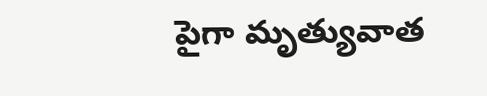పైగా మృత్యువాత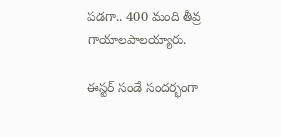పడగా.. 400 మంది తీవ్ర గాయాలపాలయ్యారు.

ఈస్టర్ సండే సందర్భంగా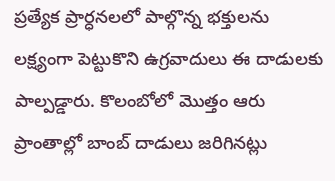ప్రత్యేక ప్రార్ధనలలో పాల్గొన్న భక్తులను లక్ష్యంగా పెట్టుకొని ఉగ్రవాదులు ఈ దాడులకు పాల్పడ్డారు. కొలంబోలో మొత్తం ఆరు ప్రాంతాల్లో బాంబ్ దాడులు జరిగినట్లు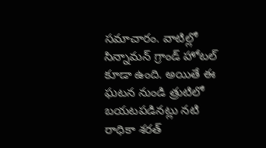సమాచారం. వాటిల్లో సిన్నామన్ గ్రాండ్ హోటల్ కూడా ఉంది. అయితే ఈ ఘటన నుండి త్రుటిలో బయటపడినట్లు నటి రాధికా శరత్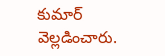కుమార్ వెల్లడించారు.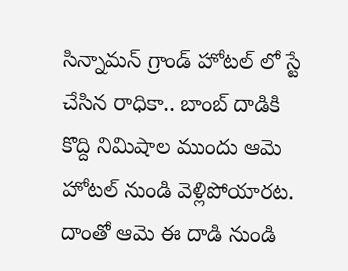సిన్నామన్ గ్రాండ్ హోటల్ లో స్టే చేసిన రాధికా.. బాంబ్ దాడికి కొద్ది నిమిషాల ముందు ఆమె హోటల్ నుండి వెళ్లిపోయారట. దాంతో ఆమె ఈ దాడి నుండి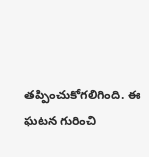తప్పించుకోగలిగింది. ఈ ఘటన గురించి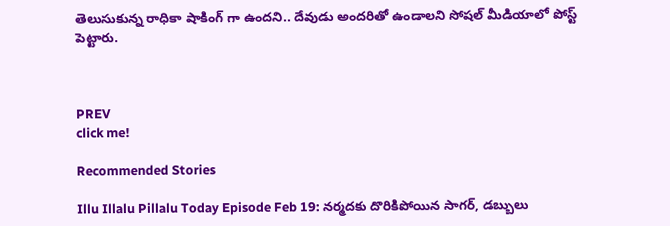తెలుసుకున్న రాధికా షాకింగ్ గా ఉందని.. దేవుడు అందరితో ఉండాలని సోషల్ మీడియాలో పోస్ట్ పెట్టారు.



PREV
click me!

Recommended Stories

Illu Illalu Pillalu Today Episode Feb 19: నర్మదకు దొరికిపోయిన సాగర్, డబ్బులు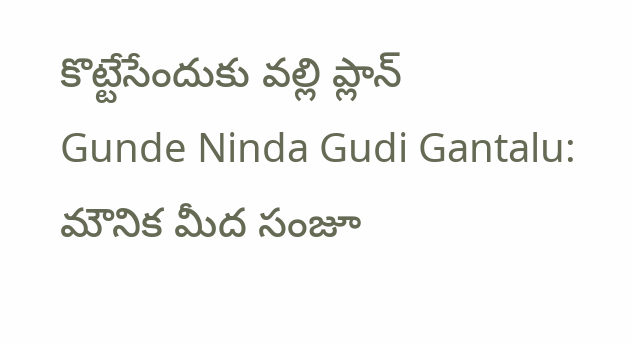కొట్టేసేందుకు వల్లి ప్లాన్
Gunde Ninda Gudi Gantalu: మౌనిక మీద సంజూ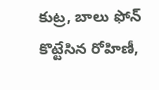కుట్ర, బాలు ఫోన్ కొట్టేసిన రోహిణీ,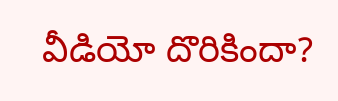వీడియో దొరికిందా?